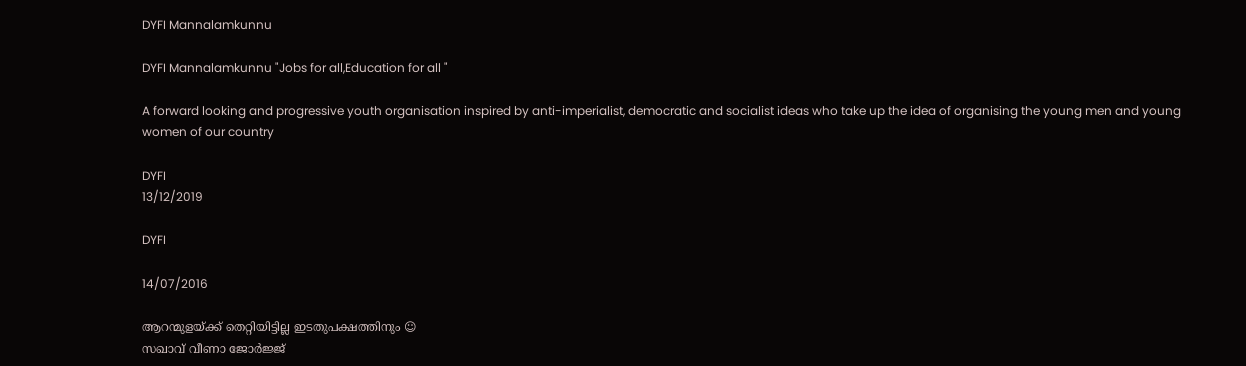DYFI Mannalamkunnu

DYFI Mannalamkunnu "Jobs for all,Education for all "

A forward looking and progressive youth organisation inspired by anti-imperialist, democratic and socialist ideas who take up the idea of organising the young men and young women of our country

DYFI
13/12/2019

DYFI

14/07/2016

ആറന്മുളയ്ക്ക്‌ തെറ്റിയിട്ടില്ല ഇടതുപക്ഷത്തിനും ☺
സഖാവ്‌ വീണാ ജോർജ്ജ്‌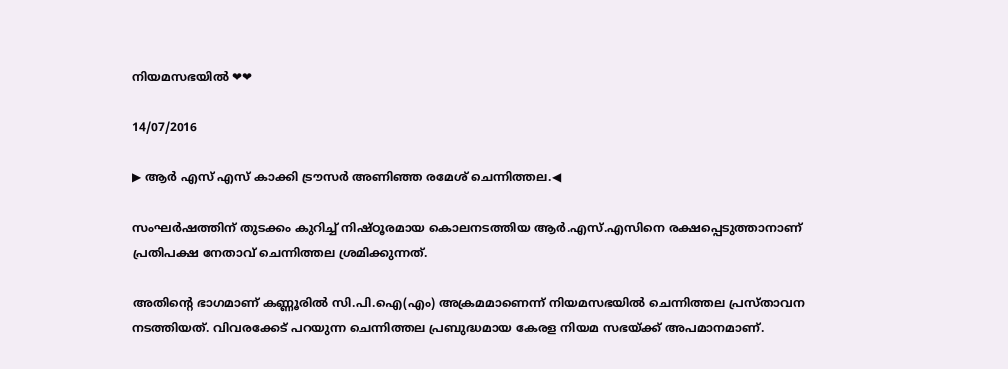നിയമസഭയിൽ ❤❤

14/07/2016

▶ ആർ എസ് എസ് കാക്കി ട്രൗസർ അണിഞ്ഞ രമേശ് ചെന്നിത്തല.◀

സംഘര്‍ഷത്തിന് തുടക്കം കുറിച്ച് നിഷ്ഠൂരമായ കൊലനടത്തിയ ആര്‍.എസ്.എസിനെ രക്ഷപ്പെടുത്താനാണ് പ്രതിപക്ഷ നേതാവ് ചെന്നിത്തല ശ്രമിക്കുന്നത്.

അതിന്‍റെ ഭാഗമാണ് കണ്ണൂരില്‍ സി.പി.ഐ(എം) അക്രമമാണെന്ന് നിയമസഭയില്‍ ചെന്നിത്തല പ്രസ്താവന നടത്തിയത്. വിവരക്കേട് പറയുന്ന ചെന്നിത്തല പ്രബുദ്ധമായ കേരള നിയമ സഭയ്ക്ക് അപമാനമാണ്.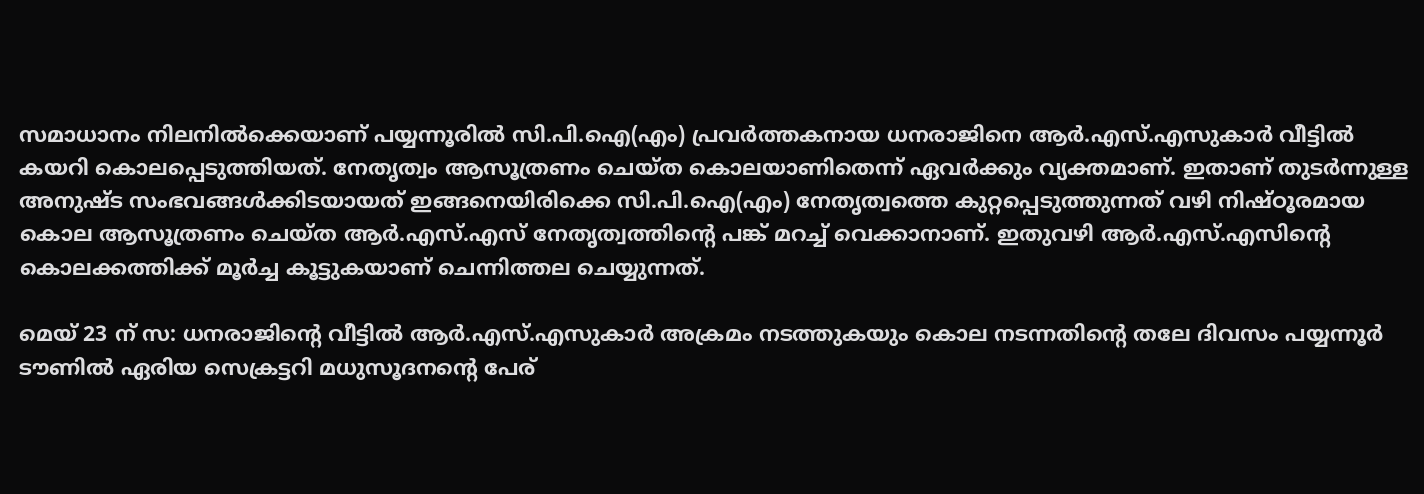സമാധാനം നിലനില്‍ക്കെയാണ് പയ്യന്നൂരില്‍ സി.പി.ഐ(എം) പ്രവര്‍ത്തകനായ ധനരാജിനെ ആര്‍.എസ്.എസുകാര്‍ വീട്ടില്‍ കയറി കൊലപ്പെടുത്തിയത്. നേതൃത്വം ആസൂത്രണം ചെയ്ത കൊലയാണിതെന്ന് ഏവര്‍ക്കും വ്യക്തമാണ്. ഇതാണ് തുടര്‍ന്നുള്ള അനുഷ്ട സംഭവങ്ങള്‍ക്കിടയായത് ഇങ്ങനെയിരിക്കെ സി.പി.ഐ(എം) നേതൃത്വത്തെ കുറ്റപ്പെടുത്തുന്നത് വഴി നിഷ്ഠൂരമായ കൊല ആസൂത്രണം ചെയ്ത ആര്‍.എസ്.എസ് നേതൃത്വത്തിന്‍റെ പങ്ക് മറച്ച് വെക്കാനാണ്. ഇതുവഴി ആര്‍.എസ്.എസിന്‍റെ കൊലക്കത്തിക്ക് മൂര്‍ച്ച കൂട്ടുകയാണ് ചെന്നിത്തല ചെയ്യുന്നത്.

മെയ് 23 ന് സ: ധനരാജിന്‍റെ വീട്ടില്‍ ആര്‍.എസ്.എസുകാര്‍ അക്രമം നടത്തുകയും കൊല നടന്നതിന്‍റെ തലേ ദിവസം പയ്യന്നൂര്‍ ടൗണില്‍ ഏരിയ സെക്രട്ടറി മധുസൂദനന്‍റെ പേര്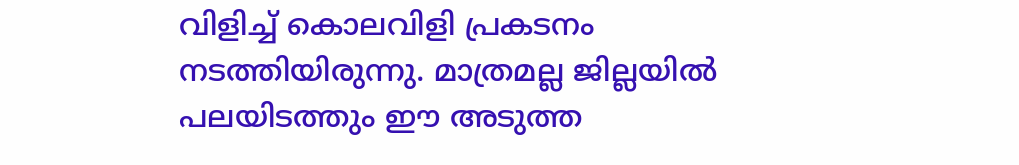വിളിച്ച് കൊലവിളി പ്രകടനം നടത്തിയിരുന്നു. മാത്രമല്ല ജില്ലയില്‍ പലയിടത്തും ഈ അടുത്ത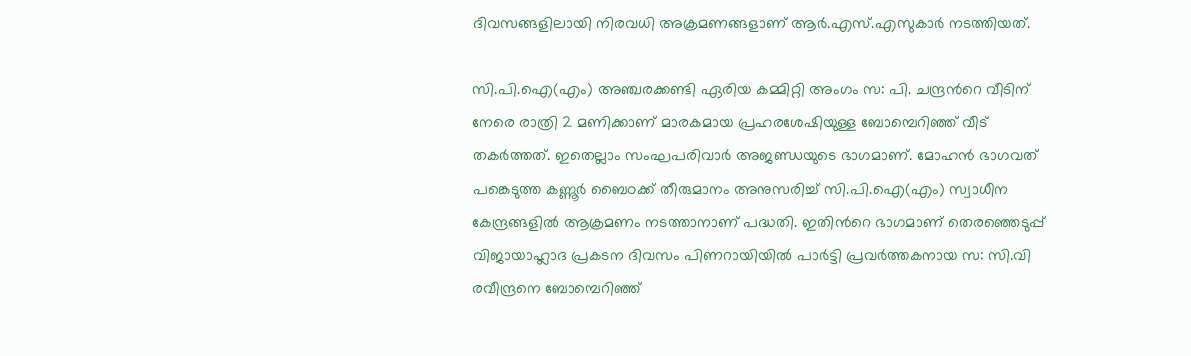ദിവസങ്ങളിലായി നിരവധി അക്രമണങ്ങളാണ് ആര്‍.എസ്.എസുകാര്‍ നടത്തിയത്.

സി.പി.ഐ(എം) അഞ്ചരക്കണ്ടി ഏരിയ കമ്മിറ്റി അംഗം സ: പി. ചന്ദ്രന്‍റെ വീടിന് നേരെ രാത്രി 2 മണിക്കാണ് മാരകമായ പ്രഹരശേഷിയുള്ള ബോമ്പെറിഞ്ഞ് വീട് തകര്‍ത്തത്. ഇതെല്ലാം സംഘപരിവാര്‍ അജണ്ഡയുടെ ഭാഗമാണ്. മോഹന്‍ ഭാഗവത് പങ്കെടുത്ത കണ്ണൂര്‍ ബൈഠക്ക് തീരുമാനം അനുസരിച്ച് സി.പി.ഐ(എം) സ്വാധീന കേന്ദ്രങ്ങളില്‍ ആക്രമണം നടത്താനാണ് പദ്ധതി. ഇതിന്‍റെ ഭാഗമാണ് തെരഞ്ഞെടുപ്പ് വിജായാഹ്ലാദ പ്രകടന ദിവസം പിണറായിയില്‍ പാര്‍ട്ടി പ്രവര്‍ത്തകനായ സ: സി.വി രവീന്ദ്രനെ ബോമ്പെറിഞ്ഞ്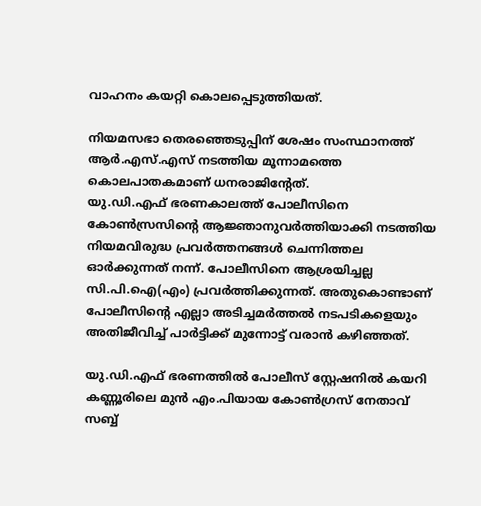വാഹനം കയറ്റി കൊലപ്പെടുത്തിയത്.

നിയമസഭാ തെരഞ്ഞെടുപ്പിന് ശേഷം സംസ്ഥാനത്ത് ആര്‍.എസ്.എസ് നടത്തിയ മൂന്നാമത്തെ കൊലപാതകമാണ് ധനരാജിന്‍റേത്.
യു.ഡി.എഫ് ഭരണകാലത്ത് പോലീസിനെ കോണ്‍സ്രസിന്‍റെ ആജ്ഞാനുവര്‍ത്തിയാക്കി നടത്തിയ നിയമവിരുദ്ധ പ്രവര്‍ത്തനങ്ങള്‍ ചെന്നിത്തല ഓര്‍ക്കുന്നത് നന്ന്. പോലീസിനെ ആശ്രയിച്ചല്ല സി.പി.ഐ(എം) പ്രവര്‍ത്തിക്കുന്നത്. അതുകൊണ്ടാണ് പോലീസിന്‍റെ എല്ലാ അടിച്ചമര്‍ത്തല്‍ നടപടികളെയും അതിജീവിച്ച് പാര്‍ട്ടിക്ക് മുന്നോട്ട് വരാന്‍ കഴിഞ്ഞത്.

യു.ഡി.എഫ് ഭരണത്തില്‍ പോലീസ് സ്റ്റേഷനില്‍ കയറി കണ്ണൂരിലെ മുന്‍ എം.പിയായ കോണ്‍ഗ്രസ് നേതാവ് സബ്ബ്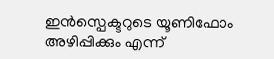ഇന്‍സ്പെക്ടറുടെ യൂണിഫോം അഴിപ്പിക്കും എന്ന്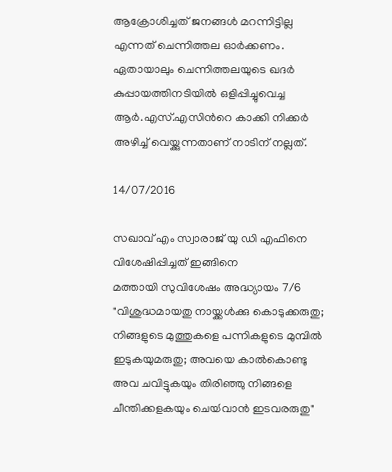ആക്രോശിച്ചത് ജനങ്ങള്‍ മറന്നിട്ടില്ല എന്നത് ചെന്നിത്തല ഓര്‍ക്കണം. ഏതായാലും ചെന്നിത്തലയുടെ ഖദര്‍ കുപ്പായത്തിനടിയില്‍ ഒളിപ്പിച്ചുവെച്ച ആര്‍.എസ്.എസിന്‍റെ കാക്കി നിക്കര്‍ അഴിച്ച് വെയ്ക്കുന്നതാണ് നാടിന് നല്ലത്.

14/07/2016

സഖാവ്‌ എം സ്വാരാജ്‌ യു ഡി എഫിനെ വിശേഷിപ്പിച്ചത്‌ ഇങ്ങിനെ
മത്തായി സുവിശേഷം അദ്ധ്യായം 7/6
"വിശുദ്ധമായതു നായ്ക്കൾക്കു കൊടുക്കരുതു; നിങ്ങളുടെ മുത്തുകളെ പന്നികളുടെ മുമ്പിൽ ഇടുകയുമരുതു; അവയെ കാൽകൊണ്ടു അവ ചവിട്ടുകയും തിരിഞ്ഞു നിങ്ങളെ ചീന്തിക്കളകയും ചെയ്‍വാൻ ഇടവരരുതു"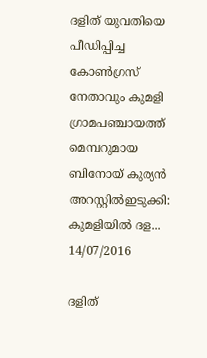ദളിത് യുവതിയെ പീഡിപ്പിച്ച കോൺഗ്രസ് നേതാവും കുമളി ഗ്രാമപഞ്ചായത്ത് മെമ്പറുമായ  ബിനോയ് കുര്യൻ അറസ്റ്റിൽഇടുക്കി: കുമളിയിൽ ദള...
14/07/2016

ദളിത്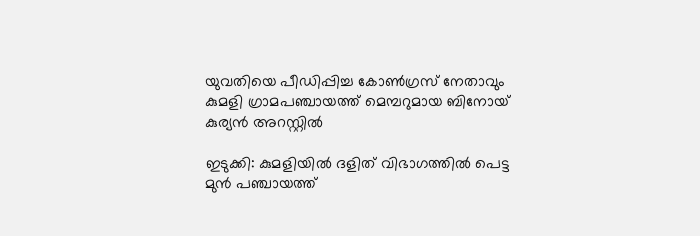യുവതിയെ പീഡിപ്പിച്ച കോൺഗ്രസ് നേതാവും കുമളി ഗ്രാമപഞ്ചായത്ത് മെമ്പറുമായ ബിനോയ് കുര്യൻ അറസ്റ്റിൽ

ഇടുക്കി: കുമളിയിൽ ദളിത് വിഭാഗത്തിൽ പെട്ട മുൻ പഞ്ചായത്ത്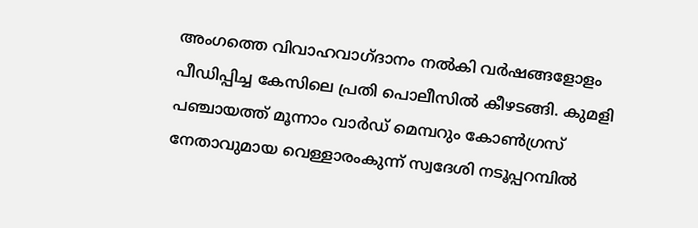അംഗത്തെ വിവാഹവാഗ്ദാനം നൽകി വർഷങ്ങളോളം പീഡിപ്പിച്ച കേസിലെ പ്രതി പൊലീസിൽ കീഴടങ്ങി. കുമളി പഞ്ചായത്ത് മൂന്നാം വാർഡ് മെമ്പറും കോൺഗ്രസ് നേതാവുമായ വെള്ളാരംകുന്ന് സ്വദേശി നടൂപ്പറമ്പിൽ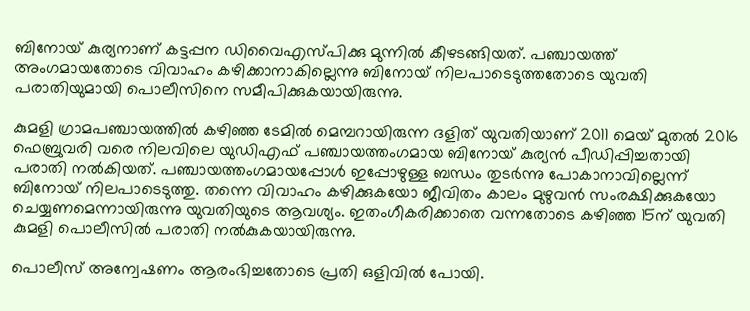ബിനോയ് കുര്യനാണ് കട്ടപ്പന ഡിവൈഎസ്പിക്കു മുന്നിൽ കീഴടങ്ങിയത്. പഞ്ചായത്ത് അംഗമായതോടെ വിവാഹം കഴിക്കാനാകില്ലെന്നു ബിനോയ് നിലപാടെടുത്തതോടെ യുവതി പരാതിയുമായി പൊലീസിനെ സമീപിക്കുകയായിരുന്നു.

കുമളി ഗ്രാമപഞ്ചായത്തിൽ കഴിഞ്ഞ ടേമിൽ മെമ്പറായിരുന്ന ദളിത് യുവതിയാണ് 2011 മെയ് മുതൽ 2016 ഫെബ്രുവരി വരെ നിലവിലെ യുഡിഎഫ് പഞ്ചായത്തംഗമായ ബിനോയ് കുര്യൻ പീഡിപ്പിച്ചതായി പരാതി നൽകിയത്. പഞ്ചായത്തംഗമായപ്പോൾ ഇപ്പോഴുള്ള ബന്ധം തുടർന്നു പോകാനാവില്ലെന്ന് ബിനോയ് നിലപാടെടുത്തു. തന്നെ വിവാഹം കഴിക്കുകയോ ജീവിതം കാലം മുഴുവൻ സംരക്ഷിക്കുകയോ ചെയ്യണമെന്നായിരുന്നു യുവതിയുടെ ആവശ്യം. ഇതംഗീകരിക്കാതെ വന്നതോടെ കഴിഞ്ഞ 15ന് യുവതി കുമളി പൊലീസിൽ പരാതി നൽകുകയായിരുന്നു.

പൊലീസ് അന്വേഷണം ആരംഭിച്ചതോടെ പ്രതി ഒളിവിൽ പോയി.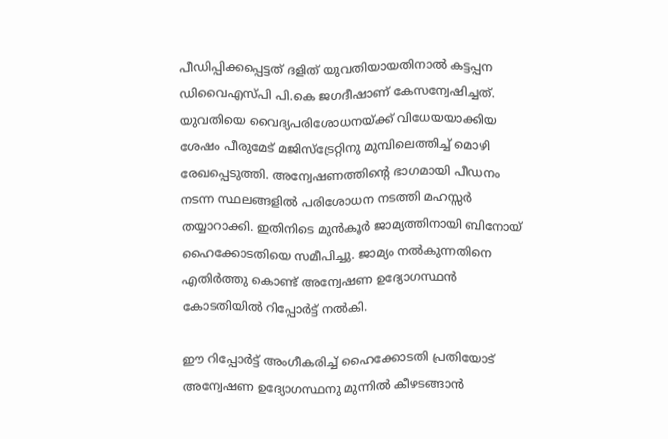പീഡിപ്പിക്കപ്പെട്ടത് ദളിത് യുവതിയായതിനാൽ കട്ടപ്പന ഡിവൈഎസ്പി പി.കെ ജഗദീഷാണ് കേസന്വേഷിച്ചത്. യുവതിയെ വൈദ്യപരിശോധനയ്ക്ക് വിധേയയാക്കിയ ശേഷം പീരുമേട് മജിസ്‌ട്രേറ്റിനു മുമ്പിലെത്തിച്ച് മൊഴി രേഖപ്പെടുത്തി. അന്വേഷണത്തിന്റെ ഭാഗമായി പീഡനം നടന്ന സ്ഥലങ്ങളിൽ പരിശോധന നടത്തി മഹസ്സർ തയ്യാറാക്കി. ഇതിനിടെ മുൻകൂർ ജാമ്യത്തിനായി ബിനോയ് ഹൈക്കോടതിയെ സമീപിച്ചു. ജാമ്യം നൽകുന്നതിനെ എതിർത്തു കൊണ്ട് അന്വേഷണ ഉദ്യോഗസ്ഥൻ കോടതിയിൽ റിപ്പോർട്ട് നൽകി.

ഈ റിപ്പോർട്ട് അംഗീകരിച്ച് ഹൈക്കോടതി പ്രതിയോട് അന്വേഷണ ഉദ്യോഗസ്ഥനു മുന്നിൽ കീഴടങ്ങാൻ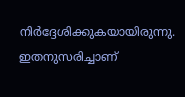നിർദ്ദേശിക്കുകയായിരുന്നു. ഇതനുസരിച്ചാണ്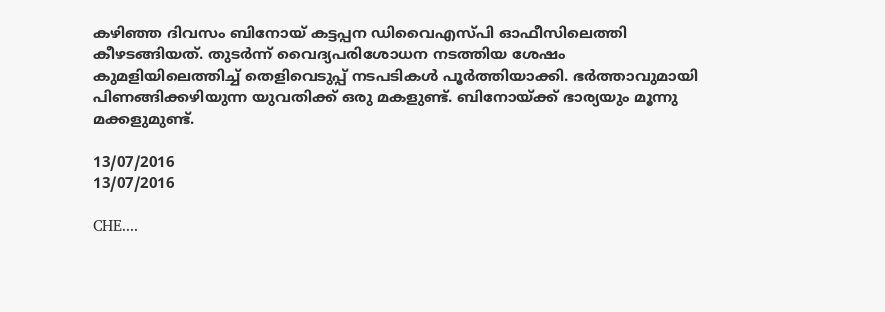കഴിഞ്ഞ ദിവസം ബിനോയ് കട്ടപ്പന ഡിവൈഎസ്പി ഓഫീസിലെത്തി കീഴടങ്ങിയത്. തുടർന്ന് വൈദ്യപരിശോധന നടത്തിയ ശേഷം കുമളിയിലെത്തിച്ച് തെളിവെടുപ്പ് നടപടികൾ പൂർത്തിയാക്കി. ഭർത്താവുമായി പിണങ്ങിക്കഴിയുന്ന യുവതിക്ക് ഒരു മകളുണ്ട്. ബിനോയ്ക്ക് ഭാര്യയും മൂന്നു മക്കളുമുണ്ട്.

13/07/2016
13/07/2016

CHE....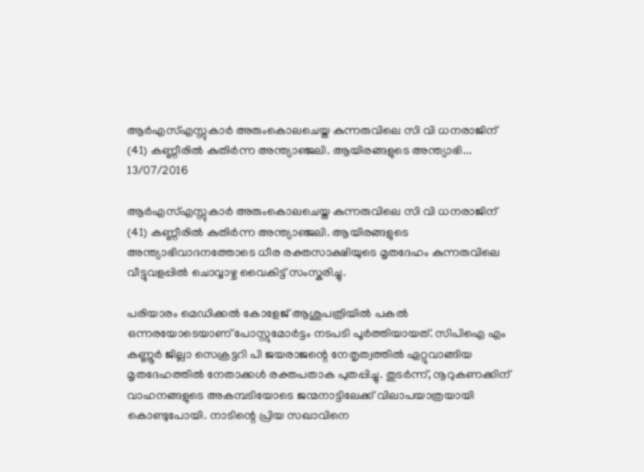ആര്‍എസ്എസ്സുകാര്‍ അരുംകൊലചെയ്ത കുന്നരുവിലെ സി വി ധനരാജിന് (41) കണ്ണീരില്‍ കുതിര്‍ന്ന അന്ത്യാഞ്ജലി. ആയിരങ്ങളുടെ അന്ത്യാഭി...
13/07/2016

ആര്‍എസ്എസ്സുകാര്‍ അരുംകൊലചെയ്ത കുന്നരുവിലെ സി വി ധനരാജിന് (41) കണ്ണീരില്‍ കുതിര്‍ന്ന അന്ത്യാഞ്ജലി. ആയിരങ്ങളുടെ അന്ത്യാഭിവാദനത്തോടെ ധീര രക്തസാക്ഷിയുടെ മൃതദേഹം കുന്നരുവിലെ വീട്ടുവളപ്പില്‍ ചൊവ്വാഴ്ച വൈകിട്ട് സംസ്കരിച്ചു.

പരിയാരം മെഡിക്കല്‍ കോളേജ് ആശുപത്രിയില്‍ പകല്‍ ഒന്നരയോടെയാണ് പോസ്റ്റുമോര്‍ട്ടം നടപടി പൂര്‍ത്തിയായത്. സിപിഐ എം കണ്ണൂര്‍ ജില്ലാ സെക്രട്ടറി പി ജയരാജന്റെ നേതൃത്വത്തില്‍ ഏറ്റുവാങ്ങിയ മൃതദേഹത്തില്‍ നേതാക്കള്‍ രക്തപതാക പുതപ്പിച്ചു. തുടര്‍ന്ന്, നൂറുകണക്കിന് വാഹനങ്ങളുടെ അകമ്പടിയോടെ ജന്മനാട്ടിലേക്ക് വിലാപയാത്രയായി കൊണ്ടുപോയി. നാടിന്റെ പ്രിയ സഖാവിനെ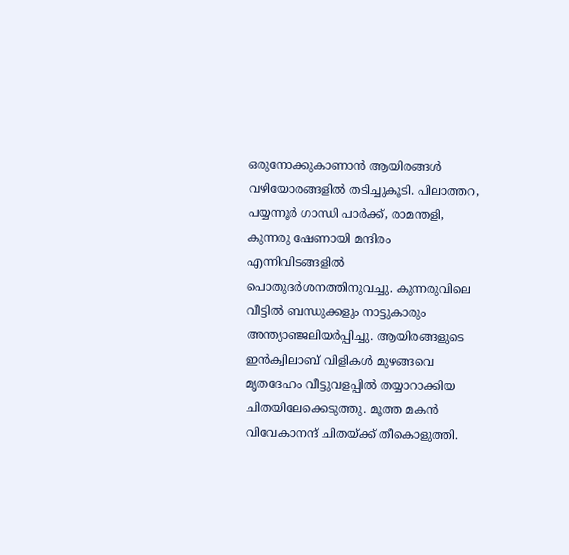ഒരുനോക്കുകാണാന്‍ ആയിരങ്ങള്‍ വഴിയോരങ്ങളില്‍ തടിച്ചുകൂടി. പിലാത്തറ, പയ്യന്നൂര്‍ ഗാന്ധി പാര്‍ക്ക്, രാമന്തളി, കുന്നരു ഷേണായി മന്ദിരം എന്നിവിടങ്ങളില്‍ പൊതുദര്‍ശനത്തിനുവച്ചു. കുന്നരുവിലെ വീട്ടില്‍ ബന്ധുക്കളും നാട്ടുകാരും അന്ത്യാഞ്ജലിയര്‍പ്പിച്ചു. ആയിരങ്ങളുടെ ഇന്‍ക്വിലാബ് വിളികള്‍ മുഴങ്ങവെ മൃതദേഹം വീട്ടുവളപ്പില്‍ തയ്യാറാക്കിയ ചിതയിലേക്കെടുത്തു. മൂത്ത മകന്‍ വിവേകാനന്ദ് ചിതയ്ക്ക് തീകൊളുത്തി.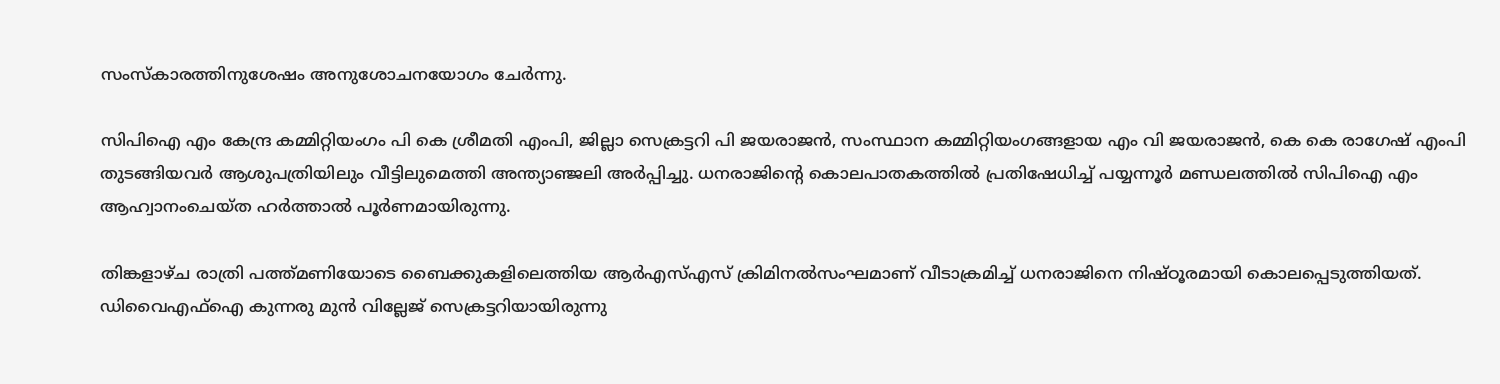സംസ്കാരത്തിനുശേഷം അനുശോചനയോഗം ചേര്‍ന്നു.

സിപിഐ എം കേന്ദ്ര കമ്മിറ്റിയംഗം പി കെ ശ്രീമതി എംപി, ജില്ലാ സെക്രട്ടറി പി ജയരാജന്‍, സംസ്ഥാന കമ്മിറ്റിയംഗങ്ങളായ എം വി ജയരാജന്‍, കെ കെ രാഗേഷ് എംപി തുടങ്ങിയവര്‍ ആശുപത്രിയിലും വീട്ടിലുമെത്തി അന്ത്യാഞ്ജലി അര്‍പ്പിച്ചു. ധനരാജിന്റെ കൊലപാതകത്തില്‍ പ്രതിഷേധിച്ച് പയ്യന്നൂര്‍ മണ്ഡലത്തില്‍ സിപിഐ എം ആഹ്വാനംചെയ്ത ഹര്‍ത്താല്‍ പൂര്‍ണമായിരുന്നു.

തിങ്കളാഴ്ച രാത്രി പത്ത്മണിയോടെ ബൈക്കുകളിലെത്തിയ ആര്‍എസ്എസ് ക്രിമിനല്‍സംഘമാണ് വീടാക്രമിച്ച് ധനരാജിനെ നിഷ്ഠൂരമായി കൊലപ്പെടുത്തിയത്. ഡിവൈഎഫ്ഐ കുന്നരു മുന്‍ വില്ലേജ് സെക്രട്ടറിയായിരുന്നു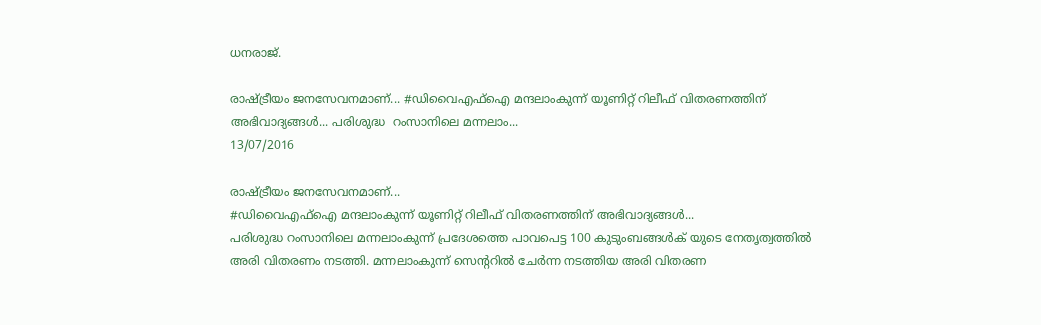ധനരാജ്.

രാഷ്ട്രീയം ജനസേവനമാണ്... #ഡിവൈഎഫ്‌ഐ മന്ദലാംകുന്ന് യൂണിറ്റ് റിലീഫ് വിതരണത്തിന് അഭിവാദ്യങ്ങൾ... പരിശുദ്ധ  റംസാനിലെ മന്നലാം...
13/07/2016

രാഷ്ട്രീയം ജനസേവനമാണ്...
#ഡിവൈഎഫ്‌ഐ മന്ദലാംകുന്ന് യൂണിറ്റ് റിലീഫ് വിതരണത്തിന് അഭിവാദ്യങ്ങൾ...
പരിശുദ്ധ റംസാനിലെ മന്നലാംകുന്ന് പ്രദേശത്തെ പാവപെട്ട 100 കുടുംബങ്ങൾക് യുടെ നേതൃത്വത്തിൽ അരി വിതരണം നടത്തി. മന്നലാംകുന്ന് സെന്ററിൽ ചേർന്ന നടത്തിയ അരി വിതരണ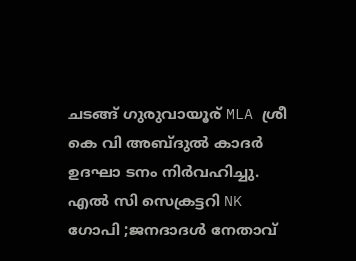ചടങ്ങ് ഗുരുവായൂര് MLA ശ്രീ കെ വി അബ്ദുൽ കാദർ ഉദഘാ ടനം നിർവഹിച്ചു. എൽ സി സെക്രട്ടറി NK ഗോപി ;ജനദാദൾ നേതാവ്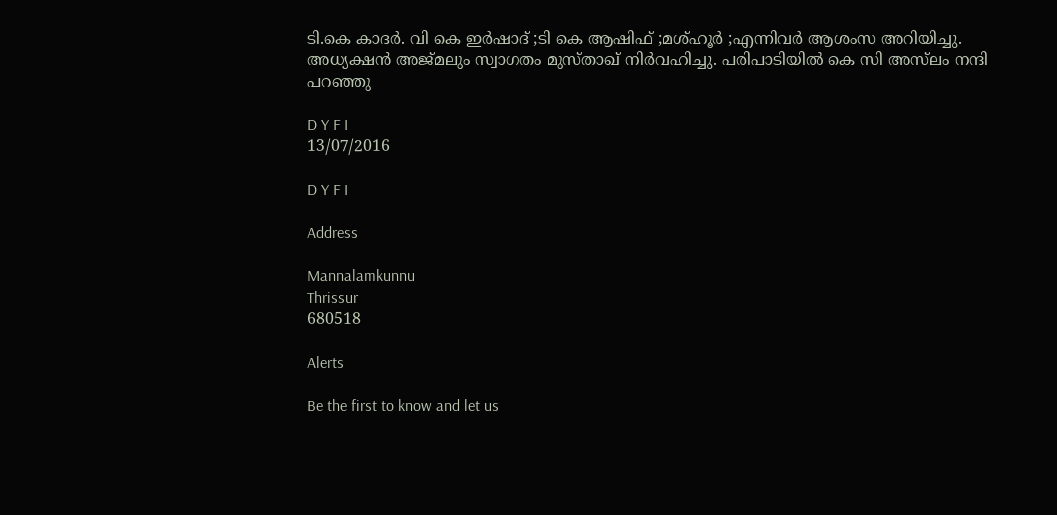ടി.കെ കാദര്‍. വി കെ ഇർഷാദ് ;ടി കെ ആഷിഫ് ;മശ്ഹൂർ ;എന്നിവർ ആശംസ അറിയിച്ചു. അധ്യക്ഷൻ അജ്മലും സ്വാഗതം മുസ്താഖ് നിർവഹിച്ചു. പരിപാടിയിൽ കെ സി അസ്‌ലം നന്ദി പറഞ്ഞു

D Y F I
13/07/2016

D Y F I

Address

Mannalamkunnu
Thrissur
680518

Alerts

Be the first to know and let us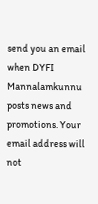send you an email when DYFI Mannalamkunnu posts news and promotions. Your email address will not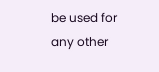be used for any other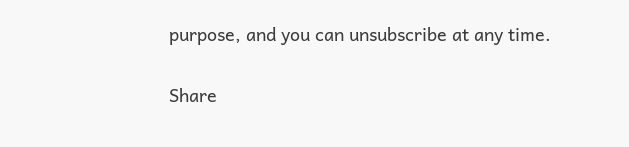purpose, and you can unsubscribe at any time.

Share